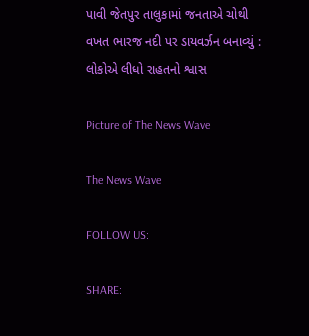પાવી જેતપુર તાલુકામાં જનતાએ ચોથી વખત ભારજ નદી પર ડાયવર્ઝન બનાવ્યું : લોકોએ લીધો રાહતનો શ્વાસ

Picture of The News Wave

The News Wave

FOLLOW US:

SHARE: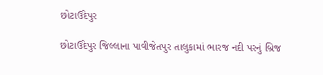છોટાઉદેપુર

છોટાઉદેપુર જિલ્લાના પાવીજેતપુર તાલુકામાં ભારજ નદી પરનું બ્રિજ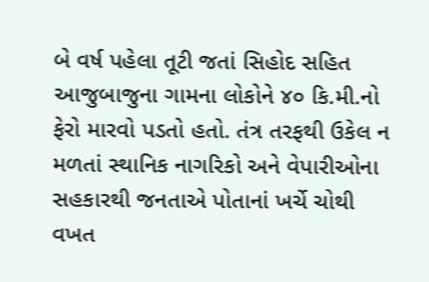બે વર્ષ પહેલા તૂટી જતાં સિહોદ સહિત આજુબાજુના ગામના લોકોને ૪૦ કિ.મી.નો ફેરો મારવો પડતો હતો. તંત્ર તરફથી ઉકેલ ન મળતાં સ્થાનિક નાગરિકો અને વેપારીઓના સહકારથી જનતાએ પોતાનાં ખર્ચે ચોથી વખત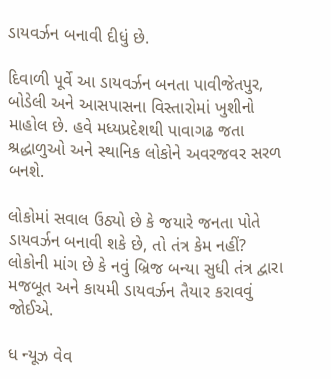ડાયવર્ઝન બનાવી દીધું છે.

દિવાળી પૂર્વે આ ડાયવર્ઝન બનતા પાવીજેતપુર, બોડેલી અને આસપાસના વિસ્તારોમાં ખુશીનો માહોલ છે. હવે મધ્યપ્રદેશથી પાવાગઢ જતા શ્રદ્ધાળુઓ અને સ્થાનિક લોકોને અવરજવર સરળ બનશે.

લોકોમાં સવાલ ઉઠ્યો છે કે જયારે જનતા પોતે ડાયવર્ઝન બનાવી શકે છે, તો તંત્ર કેમ નહીં? લોકોની માંગ છે કે નવું બ્રિજ બન્યા સુધી તંત્ર દ્વારા મજબૂત અને કાયમી ડાયવર્ઝન તૈયાર કરાવવું જોઈએ.

ધ ન્યૂઝ વેવ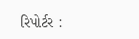રિપોર્ટર :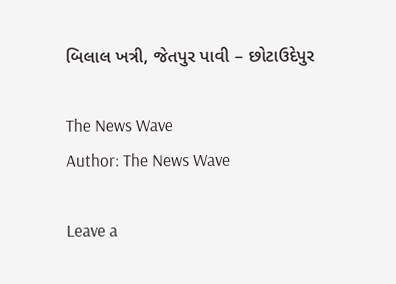બિલાલ ખત્રી, જેતપુર પાવી – છોટાઉદેપુર

The News Wave
Author: The News Wave

Leave a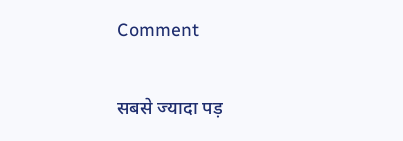Comment

सबसे ज्यादा पड़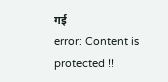गई
error: Content is protected !!